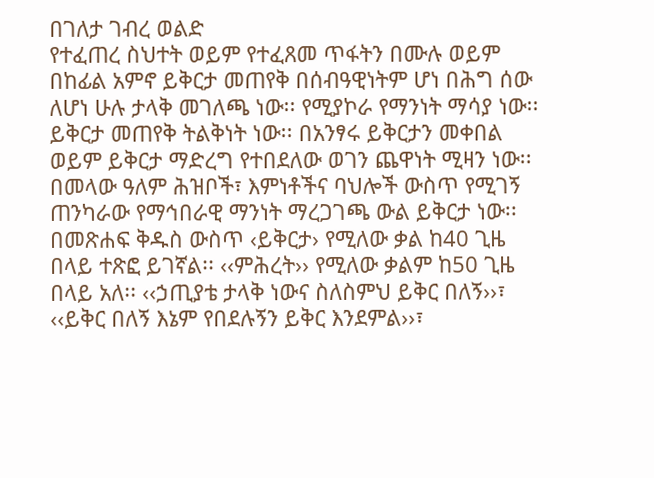በገለታ ገብረ ወልድ
የተፈጠረ ስህተት ወይም የተፈጸመ ጥፋትን በሙሉ ወይም በከፊል አምኖ ይቅርታ መጠየቅ በሰብዓዊነትም ሆነ በሕግ ሰው ለሆነ ሁሉ ታላቅ መገለጫ ነው፡፡ የሚያኮራ የማንነት ማሳያ ነው፡፡ ይቅርታ መጠየቅ ትልቅነት ነው፡፡ በአንፃሩ ይቅርታን መቀበል ወይም ይቅርታ ማድረግ የተበደለው ወገን ጨዋነት ሚዛን ነው፡፡ በመላው ዓለም ሕዝቦች፣ እምነቶችና ባህሎች ውስጥ የሚገኝ ጠንካራው የማኅበራዊ ማንነት ማረጋገጫ ውል ይቅርታ ነው፡፡ በመጽሐፍ ቅዱስ ውስጥ ‹ይቅርታ› የሚለው ቃል ከ40 ጊዜ በላይ ተጽፎ ይገኛል፡፡ ‹‹ምሕረት›› የሚለው ቃልም ከ50 ጊዜ በላይ አለ፡፡ ‹‹ኃጢያቴ ታላቅ ነውና ስለስምህ ይቅር በለኝ››፣ ‹‹ይቅር በለኝ እኔም የበደሉኝን ይቅር እንደምል››፣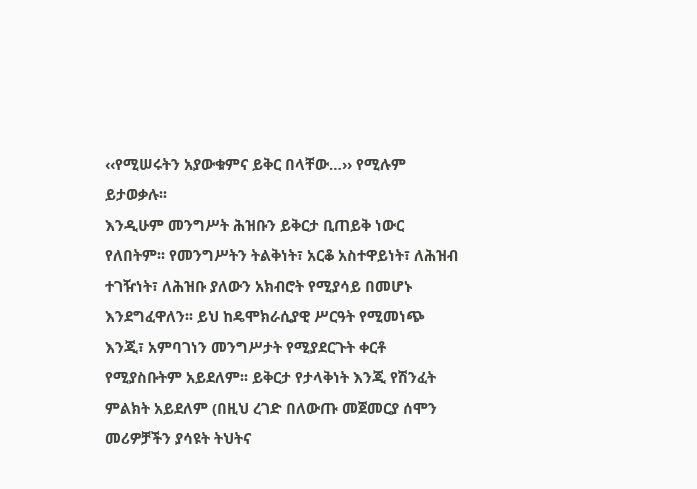‹‹የሚሠሩትን አያውቁምና ይቅር በላቸው…›› የሚሉም ይታወቃሉ፡፡
እንዲሁም መንግሥት ሕዝቡን ይቅርታ ቢጠይቅ ነውር የለበትም፡፡ የመንግሥትን ትልቅነት፣ አርቆ አስተዋይነት፣ ለሕዝብ ተገዥነት፣ ለሕዝቡ ያለውን አክብሮት የሚያሳይ በመሆኑ እንደግፈዋለን፡፡ ይህ ከዴሞክራሲያዊ ሥርዓት የሚመነጭ እንጂ፣ አምባገነን መንግሥታት የሚያደርጉት ቀርቶ የሚያስቡትም አይደለም፡፡ ይቅርታ የታላቅነት እንጂ የሽንፈት ምልክት አይደለም (በዚህ ረገድ በለውጡ መጀመርያ ሰሞን መሪዎቻችን ያሳዩት ትህትና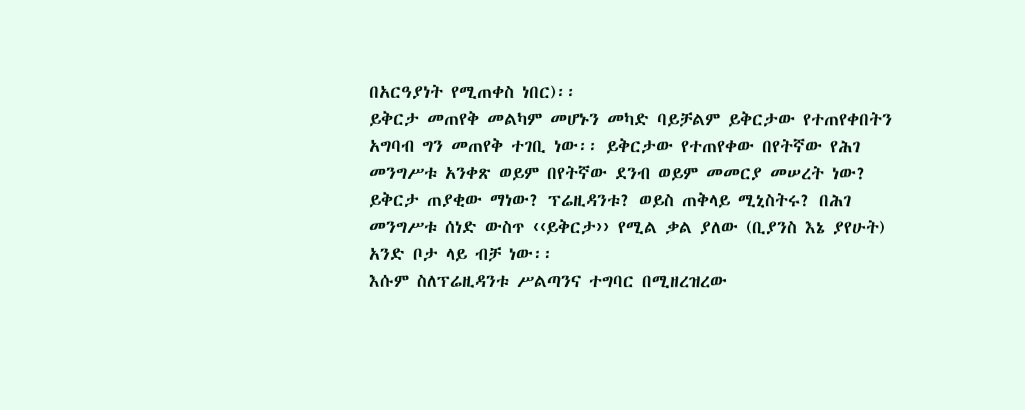በአርዓያነት የሚጠቀስ ነበር)፡፡
ይቅርታ መጠየቅ መልካም መሆኑን መካድ ባይቻልም ይቅርታው የተጠየቀበትን አግባብ ግን መጠየቅ ተገቢ ነው፡፡ ይቅርታው የተጠየቀው በየትኛው የሕገ መንግሥቱ አንቀጽ ወይም በየትኛው ደንብ ወይም መመርያ መሠረት ነው? ይቅርታ ጠያቂው ማነው? ፕሬዚዳንቱ? ወይስ ጠቅላይ ሚኒስትሩ? በሕገ መንግሥቱ ሰነድ ውስጥ ‹‹ይቅርታ›› የሚል ቃል ያለው (ቢያንስ እኔ ያየሁት) አንድ ቦታ ላይ ብቻ ነው፡፡
እሱም ስለፕሬዚዳንቱ ሥልጣንና ተግባር በሚዘረዝረው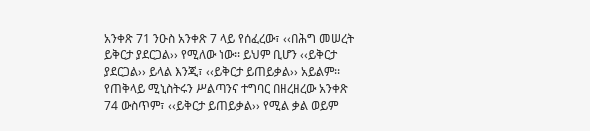አንቀጽ 71 ንዑስ አንቀጽ 7 ላይ የሰፈረው፣ ‹‹በሕግ መሠረት ይቅርታ ያደርጋል›› የሚለው ነው፡፡ ይህም ቢሆን ‹‹ይቅርታ ያደርጋል›› ይላል እንጂ፣ ‹‹ይቅርታ ይጠይቃል›› አይልም፡፡ የጠቅላይ ሚኒስትሩን ሥልጣንና ተግባር በዘረዘረው አንቀጽ 74 ውስጥም፣ ‹‹ይቅርታ ይጠይቃል›› የሚል ቃል ወይም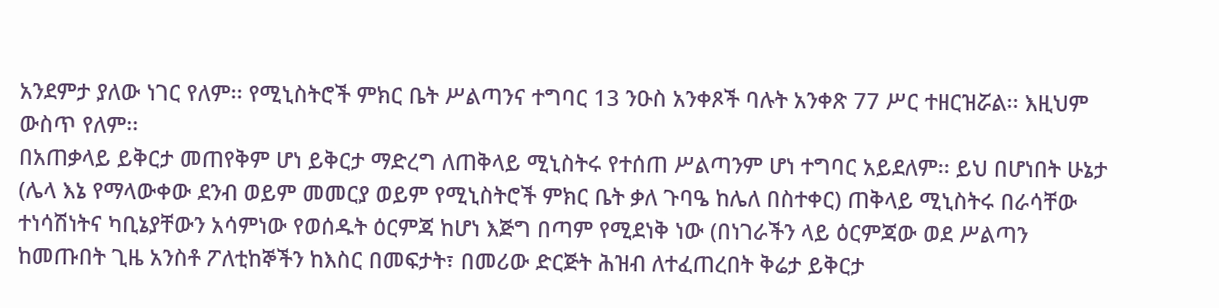አንደምታ ያለው ነገር የለም፡፡ የሚኒስትሮች ምክር ቤት ሥልጣንና ተግባር 13 ንዑስ አንቀጾች ባሉት አንቀጽ 77 ሥር ተዘርዝሯል፡፡ እዚህም ውስጥ የለም፡፡
በአጠቃላይ ይቅርታ መጠየቅም ሆነ ይቅርታ ማድረግ ለጠቅላይ ሚኒስትሩ የተሰጠ ሥልጣንም ሆነ ተግባር አይደለም፡፡ ይህ በሆነበት ሁኔታ (ሌላ እኔ የማላውቀው ደንብ ወይም መመርያ ወይም የሚኒስትሮች ምክር ቤት ቃለ ጉባዔ ከሌለ በስተቀር) ጠቅላይ ሚኒስትሩ በራሳቸው ተነሳሽነትና ካቢኔያቸውን አሳምነው የወሰዱት ዕርምጃ ከሆነ እጅግ በጣም የሚደነቅ ነው (በነገራችን ላይ ዕርምጃው ወደ ሥልጣን ከመጡበት ጊዜ አንስቶ ፖለቲከኞችን ከእስር በመፍታት፣ በመሪው ድርጅት ሕዝብ ለተፈጠረበት ቅሬታ ይቅርታ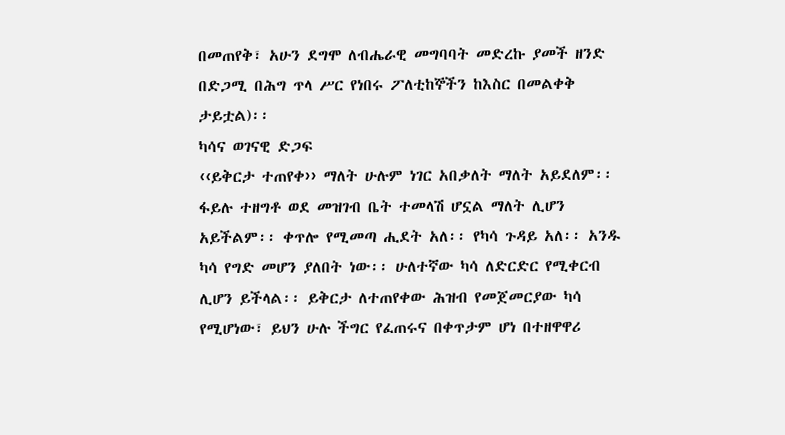በመጠየቅ፣ አሁን ደግሞ ለብሔራዊ መግባባት መድረኩ ያመች ዘንድ በድጋሚ በሕግ ጥላ ሥር የነበሩ ፖለቲከኞችን ከእስር በመልቀቅ ታይቷል)፡፡
ካሳና ወገናዊ ድጋፍ
‹‹ይቅርታ ተጠየቀ›› ማለት ሁሉም ነገር አበቃለት ማለት አይደለም፡፡ ፋይሉ ተዘግቶ ወደ መዝገብ ቤት ተመላሽ ሆኗል ማለት ሊሆን አይችልም፡፡ ቀጥሎ የሚመጣ ሒደት አለ፡፡ የካሳ ጉዳይ አለ፡፡ አንዱ ካሳ የግድ መሆን ያለበት ነው፡፡ ሁለተኛው ካሳ ለድርድር የሚቀርብ ሊሆን ይችላል፡፡ ይቅርታ ለተጠየቀው ሕዝብ የመጀመርያው ካሳ የሚሆነው፣ ይህን ሁሉ ችግር የፈጠሩና በቀጥታም ሆነ በተዘዋዋሪ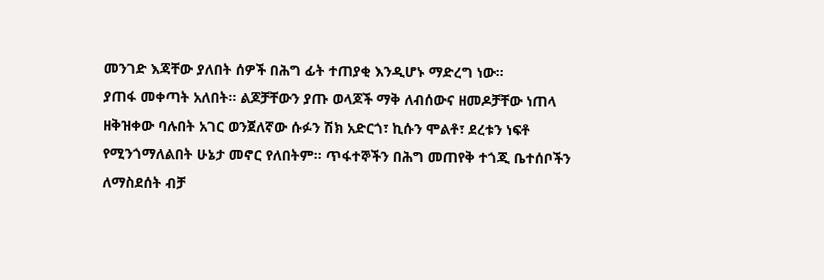መንገድ እጃቸው ያለበት ሰዎች በሕግ ፊት ተጠያቂ እንዲሆኑ ማድረግ ነው፡፡
ያጠፋ መቀጣት አለበት፡፡ ልጆቻቸውን ያጡ ወላጆች ማቅ ለብሰውና ዘመዶቻቸው ነጠላ ዘቅዝቀው ባሉበት አገር ወንጀለኛው ሱፉን ሽክ አድርጎ፣ ኪሱን ሞልቶ፣ ደረቱን ነፍቶ የሚንጎማለልበት ሁኔታ መኖር የለበትም፡፡ ጥፋተኞችን በሕግ መጠየቅ ተጎጂ ቤተሰቦችን ለማስደሰት ብቻ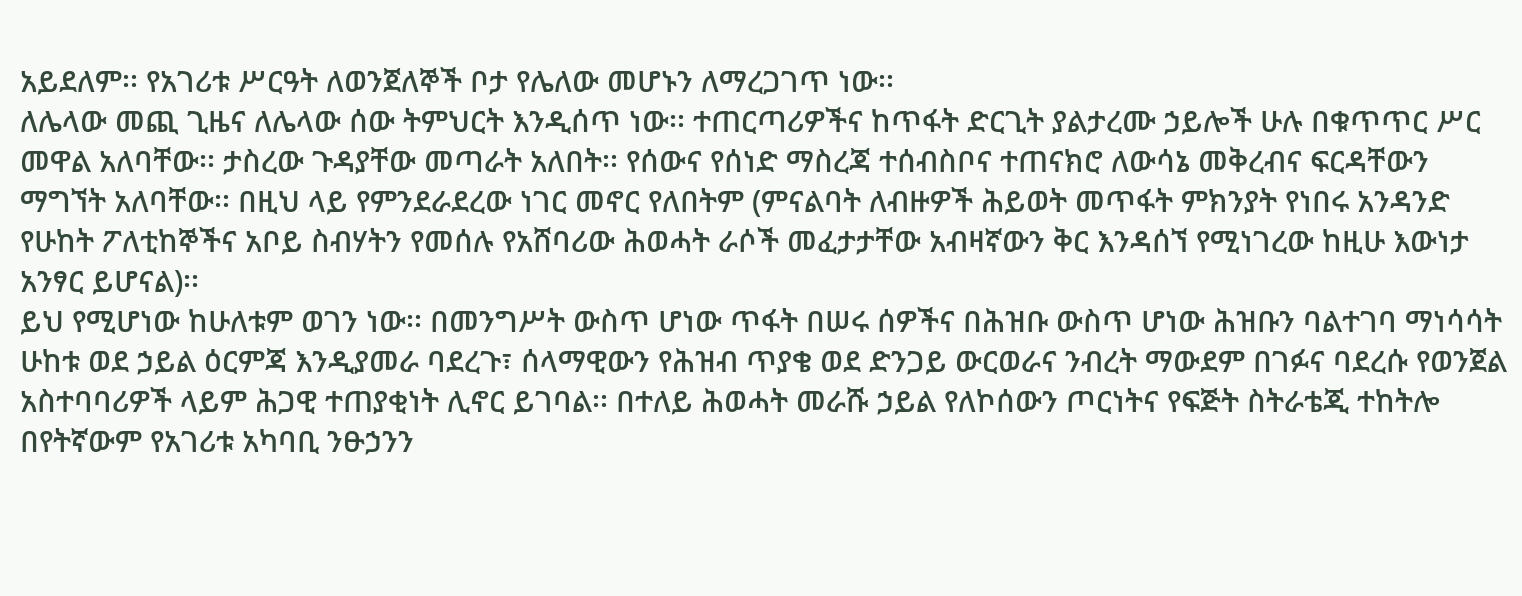አይደለም፡፡ የአገሪቱ ሥርዓት ለወንጀለኞች ቦታ የሌለው መሆኑን ለማረጋገጥ ነው፡፡
ለሌላው መጪ ጊዜና ለሌላው ሰው ትምህርት እንዲሰጥ ነው፡፡ ተጠርጣሪዎችና ከጥፋት ድርጊት ያልታረሙ ኃይሎች ሁሉ በቁጥጥር ሥር መዋል አለባቸው፡፡ ታስረው ጉዳያቸው መጣራት አለበት፡፡ የሰውና የሰነድ ማስረጃ ተሰብስቦና ተጠናክሮ ለውሳኔ መቅረብና ፍርዳቸውን ማግኘት አለባቸው፡፡ በዚህ ላይ የምንደራደረው ነገር መኖር የለበትም (ምናልባት ለብዙዎች ሕይወት መጥፋት ምክንያት የነበሩ አንዳንድ የሁከት ፖለቲከኞችና አቦይ ስብሃትን የመሰሉ የአሸባሪው ሕወሓት ራሶች መፈታታቸው አብዛኛውን ቅር እንዳሰኘ የሚነገረው ከዚሁ እውነታ አንፃር ይሆናል)፡፡
ይህ የሚሆነው ከሁለቱም ወገን ነው፡፡ በመንግሥት ውስጥ ሆነው ጥፋት በሠሩ ሰዎችና በሕዝቡ ውስጥ ሆነው ሕዝቡን ባልተገባ ማነሳሳት ሁከቱ ወደ ኃይል ዕርምጃ እንዲያመራ ባደረጉ፣ ሰላማዊውን የሕዝብ ጥያቄ ወደ ድንጋይ ውርወራና ንብረት ማውደም በገፉና ባደረሱ የወንጀል አስተባባሪዎች ላይም ሕጋዊ ተጠያቂነት ሊኖር ይገባል፡፡ በተለይ ሕወሓት መራሹ ኃይል የለኮሰውን ጦርነትና የፍጅት ስትራቴጂ ተከትሎ በየትኛውም የአገሪቱ አካባቢ ንፁኃንን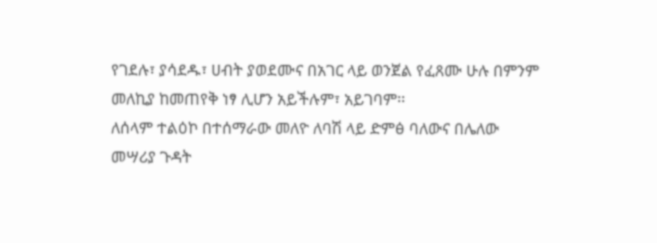የገደሉ፣ ያሳደዱ፣ ሀብት ያወደሙና በአገር ላይ ወንጀል የፈጸሙ ሁሉ በምንም መለኪያ ከመጠየቅ ነፃ ሊሆን አይችሉም፣ አይገባም፡፡
ለሰላም ተልዕኮ በተሰማራው መለዮ ለባሽ ላይ ድምፅ ባለውና በሌለው መሣሪያ ጉዳት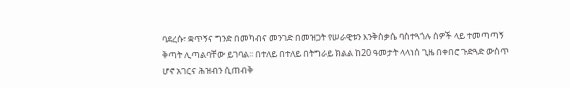ባደረሱ፣ ቋጥኝና ግንድ በመካብና መንገድ በመዝጋት የሠራዊቱን እንቅስቃሴ ባስተጓጎሉ ሰዎች ላይ ተመጣጣኝ ቅጣት ሊጣልባቸው ይገባል፡፡ በተለይ በተለይ በትግራይ ክልል ከ20 ዓመታት ላላነሰ ጊዜ በቀበሮ ጉድጓድ ውስጥ ሆኖ አገርና ሕዝብን ሲጠብቅ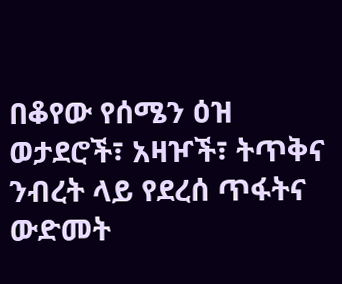በቆየው የሰሜን ዕዝ ወታደሮች፣ አዛዦች፣ ትጥቅና ንብረት ላይ የደረሰ ጥፋትና ውድመት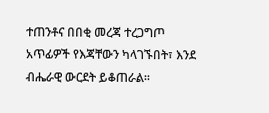ተጠንቶና በበቂ መረጃ ተረጋግጦ አጥፊዎች የእጃቸውን ካላገኙበት፣ እንደ ብሔራዊ ውርደት ይቆጠራል፡፡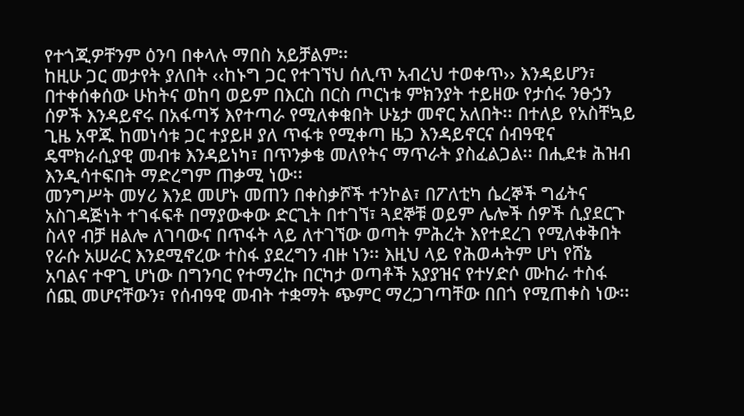የተጎጂዎቸንም ዕንባ በቀላሉ ማበስ አይቻልም፡፡
ከዚሁ ጋር መታየት ያለበት ‹‹ከኑግ ጋር የተገኘህ ሰሊጥ አብረህ ተወቀጥ›› እንዳይሆን፣ በተቀሰቀሰው ሁከትና ወከባ ወይም በእርስ በርስ ጦርነቱ ምክንያት ተይዘው የታሰሩ ንፁኃን ሰዎች እንዳይኖሩ በአፋጣኝ እየተጣራ የሚለቀቁበት ሁኔታ መኖር አለበት፡፡ በተለይ የአስቸኳይ ጊዜ አዋጁ ከመነሳቱ ጋር ተያይዞ ያለ ጥፋቱ የሚቀጣ ዜጋ እንዳይኖርና ሰብዓዊና ዴሞክራሲያዊ መብቱ እንዳይነካ፣ በጥንቃቄ መለየትና ማጥራት ያስፈልጋል፡፡ በሒደቱ ሕዝብ እንዲሳተፍበት ማድረግም ጠቃሚ ነው፡፡
መንግሥት መሃሪ እንደ መሆኑ መጠን በቀስቃሾች ተንኮል፣ በፖለቲካ ሴረኞች ግፊትና አስገዳጅነት ተገፋፍቶ በማያውቀው ድርጊት በተገኘ፣ ጓደኞቹ ወይም ሌሎች ሰዎች ሲያደርጉ ስላየ ብቻ ዘልሎ ለገባውና በጥፋት ላይ ለተገኘው ወጣት ምሕረት እየተደረገ የሚለቀቅበት የራሱ አሠራር እንደሚኖረው ተስፋ ያደረግን ብዙ ነን፡፡ እዚህ ላይ የሕወሓትም ሆነ የሸኔ አባልና ተዋጊ ሆነው በግንባር የተማረኩ በርካታ ወጣቶች አያያዝና የተሃድሶ ሙከራ ተስፋ ሰጪ መሆናቸውን፣ የሰብዓዊ መብት ተቋማት ጭምር ማረጋገጣቸው በበጎ የሚጠቀስ ነው፡፡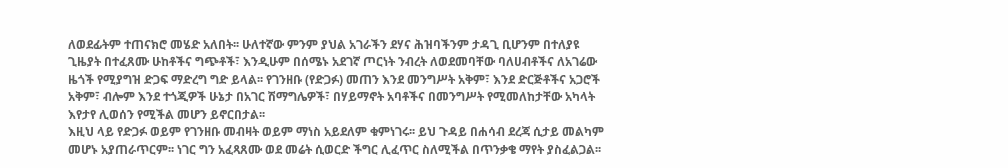ለወደፊትም ተጠናክሮ መሄድ አለበት፡፡ ሁለተኛው ምንም ያህል አገራችን ደሃና ሕዝባችንም ታዳጊ ቢሆንም በተለያዩ ጊዜያት በተፈጸሙ ሁከቶችና ግጭቶች፣ እንዲሁም በሰሜኑ አደገኛ ጦርነት ንብረት ለወደመባቸው ባለሀብቶችና ለአገሬው ዜጎች የሚያግዝ ድጋፍ ማድረግ ግድ ይላል፡፡ የገንዘቡ (የድጋፉ) መጠን እንደ መንግሥት አቅም፣ እንደ ድርጅቶችና አጋሮች አቅም፣ ብሎም እንደ ተጎጂዎች ሁኔታ በአገር ሽማግሌዎች፣ በሃይማኖት አባቶችና በመንግሥት የሚመለከታቸው አካላት እየታየ ሊወሰን የሚችል መሆን ይኖርበታል፡፡
እዚህ ላይ የድጋፉ ወይም የገንዘቡ መብዛት ወይም ማነስ አይደለም ቁምነገሩ፡፡ ይህ ጉዳይ በሐሳብ ደረጃ ሲታይ መልካም መሆኑ አያጠራጥርም፡፡ ነገር ግን አፈጻጸሙ ወደ መሬት ሲወርድ ችግር ሊፈጥር ስለሚችል በጥንቃቄ ማየት ያስፈልጋል፡፡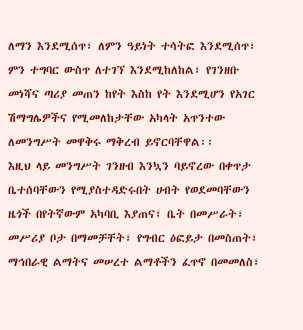ለማን እንደሚሰጥ፣ ለምን ዓይነት ተሳትፎ እንደሚሰጥ፣ ምን ተግባር ውስጥ ለተገኘ እንደሚከለከል፣ የገንዘቡ መነሻና ጣሪያ መጠን ከየት እስከ የት እንደሚሆን የአገር ሽማግሌዎችና የሚመለከታቸው አካላት አጥንተው ለመንግሥት መዋቅሩ ማቅረብ ይኖርባቸዋል፡፡
እዚህ ላይ መንግሥት ገንዘብ እንኳን ባይኖረው በቀጥታ ቤተሰባቸውን የሚያስተዳድሩበት ሀብት የወደመባቸውን ዜጎች በየትኛውም አካባቢ እያጠና፣ ቤት በመሥራት፣ መሥሪያ ቦታ በማመቻቸት፣ የግብር ዕፎይታ በመስጠት፣ ማኅበራዊ ልማትና መሠረተ ልማቶችን ፈጥኖ በመመለስ፣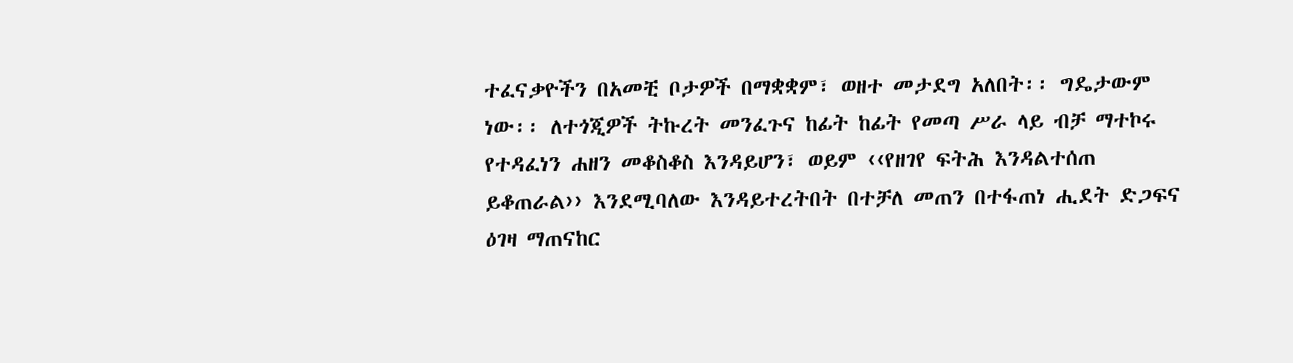ተፈናቃዮችን በአመቺ ቦታዎች በማቋቋም፣ ወዘተ መታደግ አለበት፡፡ ግዴታውም ነው፡፡ ለተጎጂዎች ትኩረት መንፈጉና ከፊት ከፊት የመጣ ሥራ ላይ ብቻ ማተኮሩ የተዳፈነን ሐዘን መቆስቆስ እንዳይሆን፣ ወይም ‹‹የዘገየ ፍትሕ እንዳልተሰጠ ይቆጠራል›› እንደሚባለው እንዳይተረትበት በተቻለ መጠን በተፋጠነ ሒደት ድጋፍና ዕገዛ ማጠናከር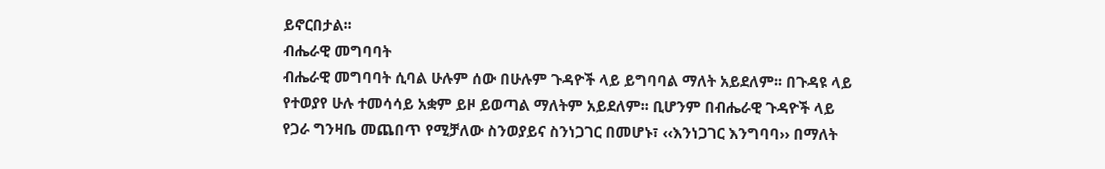ይኖርበታል፡፡
ብሔራዊ መግባባት
ብሔራዊ መግባባት ሲባል ሁሉም ሰው በሁሉም ጉዳዮች ላይ ይግባባል ማለት አይደለም፡፡ በጉዳዩ ላይ የተወያየ ሁሉ ተመሳሳይ አቋም ይዞ ይወጣል ማለትም አይደለም፡፡ ቢሆንም በብሔራዊ ጉዳዮች ላይ የጋራ ግንዛቤ መጨበጥ የሚቻለው ስንወያይና ስንነጋገር በመሆኑ፣ ‹‹እንነጋገር እንግባባ›› በማለት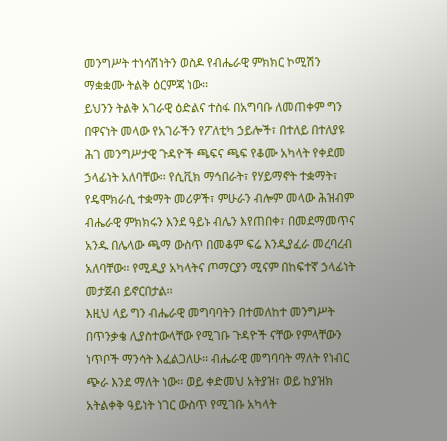መንግሥት ተነሳሽነትን ወስዶ የብሔራዊ ምክክር ኮሚሽን ማቋቋሙ ትልቅ ዕርምጃ ነው፡፡
ይህንን ትልቅ አገራዊ ዕድልና ተስፋ በአግባቡ ለመጠቀም ግን በዋናነት መላው የአገራችን የፖለቲካ ኃይሎች፣ በተለይ በተለያዩ ሕገ መንግሥታዊ ጉዳዮች ጫፍና ጫፍ የቆሙ አካላት የቀደመ ኃላፊነት አለባቸው፡፡ የሲቪክ ማኅበራት፣ የሃይማኖት ተቋማት፣ የዴሞክራሲ ተቋማት መሪዎች፣ ምሁራን ብሎም መላው ሕዝብም ብሔራዊ ምክክሩን እንደ ዓይኑ ብሌን እየጠበቀ፣ በመደማመጥና አንዱ በሌላው ጫማ ውስጥ በመቆም ፍሬ እንዲያፈራ መረባረብ አለባቸው፡፡ የሚዲያ አካላትና ጦማርያን ሚናም በከፍተኛ ኃላፊነት መታጀብ ይኖርበታል፡፡
እዚህ ላይ ግን ብሔራዊ መግባባትን በተመለከተ መንግሥት በጥንቃቄ ሊያስተውላቸው የሚገቡ ጉዳዮች ናቸው የምላቸውን ነጥቦች ማንሳት እፈልጋለሁ፡፡ ብሔራዊ መግባባት ማለት የነብር ጭራ እንደ ማለት ነው፡፡ ወይ ቀድመህ አትያዝ፣ ወይ ከያዝክ አትልቀቅ ዓይነት ነገር ውስጥ የሚገቡ አካላት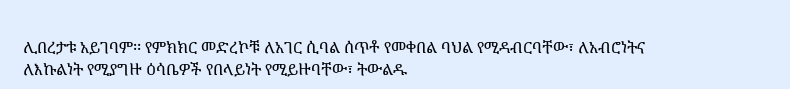ሊበረታቱ አይገባም፡፡ የምክክር መድረኮቹ ለአገር ሲባል ሰጥቶ የመቀበል ባህል የሚዳብርባቸው፣ ለአብሮነትና ለእኩልነት የሚያግዙ ዕሳቤዎች የበላይነት የሚይዙባቸው፣ ትውልዱ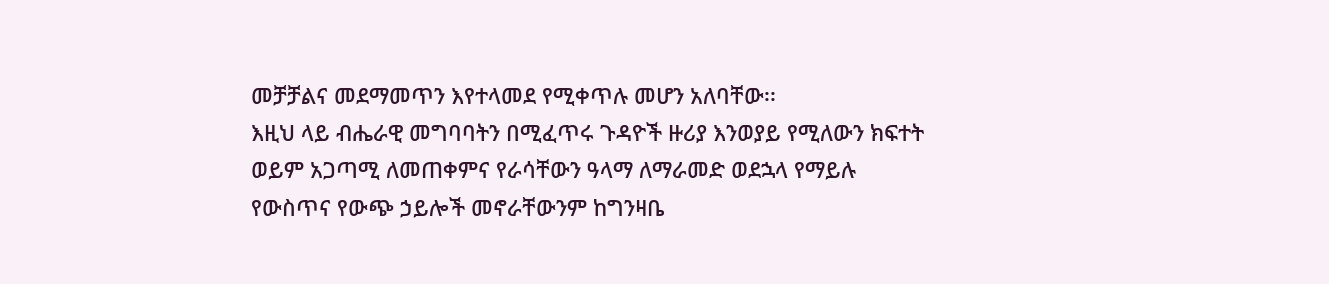መቻቻልና መደማመጥን እየተላመደ የሚቀጥሉ መሆን አለባቸው፡፡
እዚህ ላይ ብሔራዊ መግባባትን በሚፈጥሩ ጉዳዮች ዙሪያ እንወያይ የሚለውን ክፍተት ወይም አጋጣሚ ለመጠቀምና የራሳቸውን ዓላማ ለማራመድ ወደኋላ የማይሉ የውስጥና የውጭ ኃይሎች መኖራቸውንም ከግንዛቤ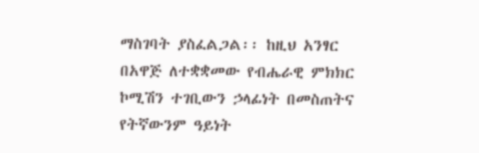ማስገባት ያስፈልጋል፡፡ ከዚህ አንፃር በአዋጅ ለተቋቋመው የብሔራዊ ምክክር ኮሚሽን ተገቢውን ኃላፊነት በመስጠትና የትኛውንም ዓይነት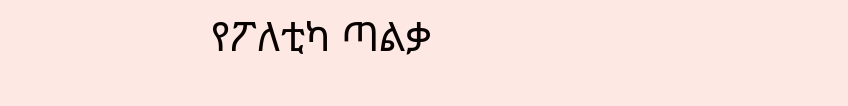የፖለቲካ ጣልቃ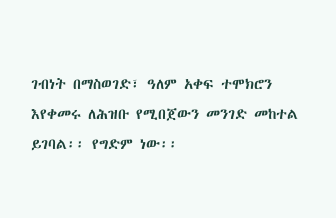ገብነት በማስወገድ፣ ዓለም አቀፍ ተሞክሮን እየቀመሩ ለሕዝቡ የሚበጀውን መንገድ መከተል ይገባል፡፡ የግድም ነው፡፡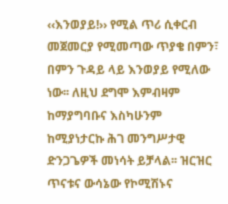‹‹እንወያይ!›› የሚል ጥሪ ሲቀርብ መጀመርያ የሚመጣው ጥያቄ በምን፣ በምን ጉዳይ ላይ እንወያይ የሚለው ነው፡፡ ለዚህ ደግሞ እምብዛም ከማያግባቡና እስካሁንም ከሚያነታርኩ ሕገ መንግሥታዊ ድንጋጌዎች መነሳት ይቻላል፡፡ ዝርዝር ጥናቱና ውሳኔው የኮሚሽኑና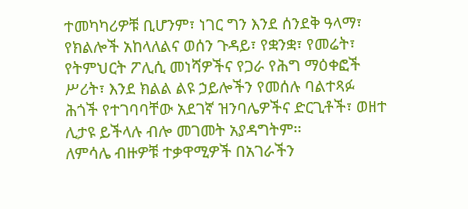ተመካካሪዎቹ ቢሆንም፣ ነገር ግን እንደ ሰንደቅ ዓላማ፣ የክልሎች አከላለልና ወሰን ጉዳይ፣ የቋንቋ፣ የመሬት፣ የትምህርት ፖሊሲ መነሻዎችና የጋራ የሕግ ማዕቀፎች ሥሪት፣ እንደ ክልል ልዩ ኃይሎችን የመሰሉ ባልተጻፉ ሕጎች የተገባባቸው አደገኛ ዝንባሌዎችና ድርጊቶች፣ ወዘተ ሊታዩ ይችላሉ ብሎ መገመት አያዳግትም፡፡
ለምሳሌ ብዙዎቹ ተቃዋሚዎች በአገራችን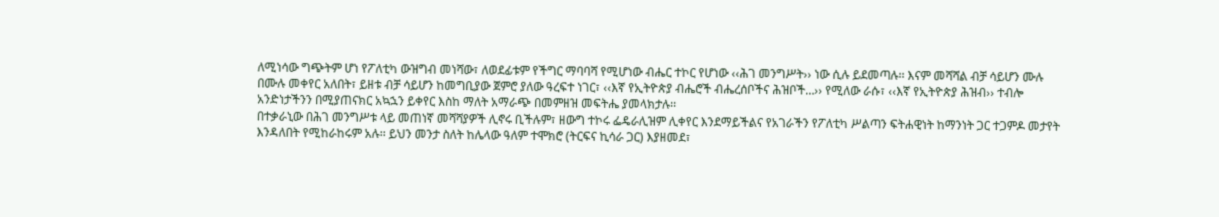ለሚነሳው ግጭትም ሆነ የፖለቲካ ውዝግብ መነሻው፣ ለወደፊቱም የችግር ማባባሻ የሚሆነው ብሔር ተኮር የሆነው ‹‹ሕገ መንግሥት›› ነው ሲሉ ይደመጣሉ፡፡ እናም መሻሻል ብቻ ሳይሆን ሙሉ በሙሉ መቀየር አለበት፣ ይዘቱ ብቻ ሳይሆን ከመግቢያው ጀምሮ ያለው ዓረፍተ ነገር፣ ‹‹እኛ የኢትዮጵያ ብሔሮች ብሔረሰቦችና ሕዝቦች…›› የሚለው ራሱ፣ ‹‹እኛ የኢትዮጵያ ሕዝብ›› ተብሎ አንድነታችንን በሚያጠናክር አኳኋን ይቀየር እስከ ማለት አማራጭ በመምዘዝ መፍትሔ ያመላክታሉ፡፡
በተቃራኒው በሕገ መንግሥቱ ላይ መጠነኛ መሻሻያዎች ሊኖሩ ቢችሉም፣ ዘውግ ተኮሩ ፌዴራሊዝም ሊቀየር እንደማይችልና የአገራችን የፖለቲካ ሥልጣን ፍትሐዊነት ከማንነት ጋር ተጋምዶ መታየት እንዳለበት የሚከራከሩም አሉ፡፡ ይህን መንታ ስለት ከሌላው ዓለም ተሞክሮ (ትርፍና ኪሳራ ጋር) እያዘመደ፣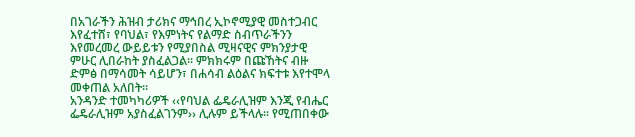በአገራችን ሕዝብ ታሪክና ማኅበረ ኢኮኖሚያዊ መስተጋብር እየፈተሸ፣ የባህል፣ የእምነትና የልማድ ስብጥራችንን እየመረመረ ውይይቱን የሚያበስል ሚዛናዊና ምክንያታዊ ምሁር ሊበራከት ያስፈልጋል፡፡ ምክክሩም በጩኸትና ብዙ ድምፅ በማሳመት ሳይሆን፣ በሐሳብ ልዕልና ክፍተቱ እየተሞላ መቀጠል አለበት፡፡
አንዳንድ ተመካካሪዎች ‹‹የባህል ፌዴራሊዝም እንጂ የብሔር ፌዴራሊዝም አያስፈልገንም›› ሊሉም ይችላሉ፡፡ የሚጠበቀው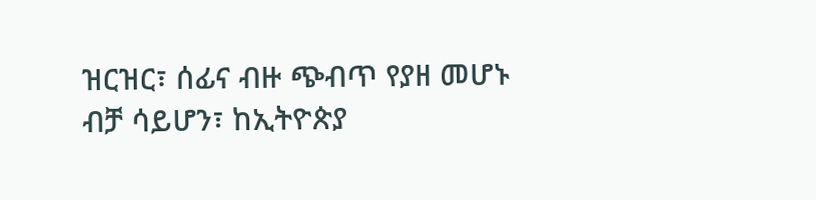ዝርዝር፣ ሰፊና ብዙ ጭብጥ የያዘ መሆኑ ብቻ ሳይሆን፣ ከኢትዮጵያ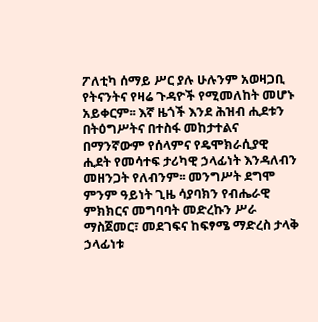ፖለቲካ ሰማይ ሥር ያሉ ሁሉንም አወዛጋቢ የትናንትና የዛሬ ጉዳዮች የሚመለከት መሆኑ አይቀርም፡፡ እኛ ዜጎች እንደ ሕዝብ ሒደቱን በትዕግሥትና በተስፋ መከታተልና በማንኛውም የሰላምና የዴሞክራሲያዊ ሒደት የመሳተፍ ታሪካዊ ኃላፊነት እንዳለብን መዘንጋት የለብንም፡፡ መንግሥት ደግሞ ምንም ዓይነት ጊዜ ሳያባክን የብሔራዊ ምክክርና መግባባት መድረኩን ሥራ ማስጀመር፣ መደገፍና ከፍፃሜ ማድረስ ታላቅ ኃላፊነቱ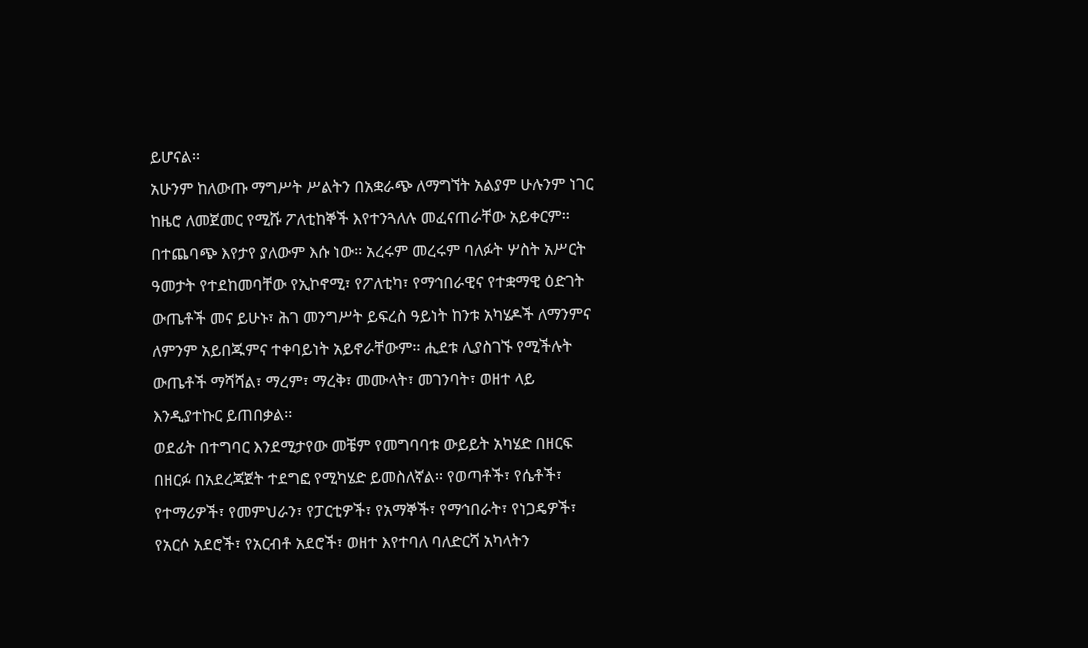ይሆናል፡፡
አሁንም ከለውጡ ማግሥት ሥልትን በአቋራጭ ለማግኘት አልያም ሁሉንም ነገር ከዜሮ ለመጀመር የሚሹ ፖለቲከኞች እየተንጓለሉ መፈናጠራቸው አይቀርም፡፡ በተጨባጭ እየታየ ያለውም እሱ ነው፡፡ አረሩም መረሩም ባለፉት ሦስት አሥርት ዓመታት የተደከመባቸው የኢኮኖሚ፣ የፖለቲካ፣ የማኅበራዊና የተቋማዊ ዕድገት ውጤቶች መና ይሁኑ፣ ሕገ መንግሥት ይፍረስ ዓይነት ከንቱ አካሄዶች ለማንምና ለምንም አይበጁምና ተቀባይነት አይኖራቸውም፡፡ ሒደቱ ሊያስገኙ የሚችሉት ውጤቶች ማሻሻል፣ ማረም፣ ማረቅ፣ መሙላት፣ መገንባት፣ ወዘተ ላይ እንዲያተኩር ይጠበቃል፡፡
ወደፊት በተግባር እንደሚታየው መቼም የመግባባቱ ውይይት አካሄድ በዘርፍ በዘርፉ በአደረጃጀት ተደግፎ የሚካሄድ ይመስለኛል፡፡ የወጣቶች፣ የሴቶች፣ የተማሪዎች፣ የመምህራን፣ የፓርቲዎች፣ የአማኞች፣ የማኅበራት፣ የነጋዴዎች፣ የአርሶ አደሮች፣ የአርብቶ አደሮች፣ ወዘተ እየተባለ ባለድርሻ አካላትን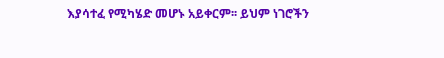እያሳተፈ የሚካሄድ መሆኑ አይቀርም፡፡ ይህም ነገሮችን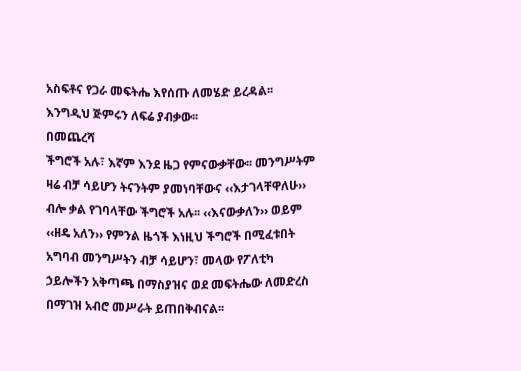አስፍቶና የጋራ መፍትሔ እየሰጡ ለመሄድ ይረዳል፡፡ እንግዲህ ጅምሩን ለፍሬ ያብቃው፡፡
በመጨረሻ
ችግሮች አሉ፣ እኛም እንደ ዜጋ የምናውቃቸው፡፡ መንግሥትም ዛሬ ብቻ ሳይሆን ትናንትም ያመነባቸውና ‹‹እታገላቸዋለሁ›› ብሎ ቃል የገባላቸው ችግሮች አሉ፡፡ ‹‹እናውቃለን›› ወይም ‹‹ዘዴ አለን›› የምንል ዜጎች እነዚህ ችግሮች በሚፈቱበት አግባብ መንግሥትን ብቻ ሳይሆን፣ መላው የፖለቲካ ኃይሎችን አቅጣጫ በማስያዝና ወደ መፍትሔው ለመድረስ በማገዝ አብሮ መሥራት ይጠበቅብናል፡፡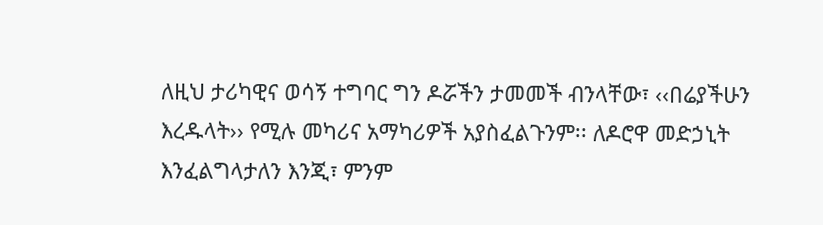ለዚህ ታሪካዊና ወሳኝ ተግባር ግን ዶሯችን ታመመች ብንላቸው፣ ‹‹በሬያችሁን እረዱላት›› የሚሉ መካሪና አማካሪዎች አያስፈልጉንም፡፡ ለዶሮዋ መድኃኒት እንፈልግላታለን እንጂ፣ ምንም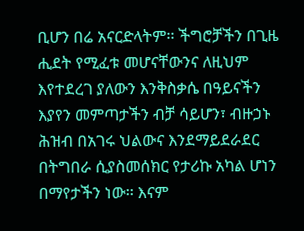ቢሆን በሬ አናርድላትም፡፡ ችግሮቻችን በጊዜ ሒደት የሚፈቱ መሆናቸውንና ለዚህም እየተደረገ ያለውን እንቅስቃሴ በዓይናችን እያየን መምጣታችን ብቻ ሳይሆን፣ ብዙኃኑ ሕዝብ በአገሩ ህልውና እንደማይደራደር በትግበራ ሲያስመሰክር የታሪኩ አካል ሆነን በማየታችን ነው፡፡ እናም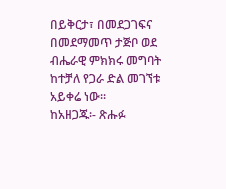በይቅርታ፣ በመደጋገፍና በመደማመጥ ታጅቦ ወደ ብሔራዊ ምክክሩ መግባት ከተቻለ የጋራ ድል መገኘቱ አይቀሬ ነው፡፡
ከአዘጋጁ፡- ጽሑፉ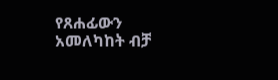የጸሐፊውን አመለካከት ብቻ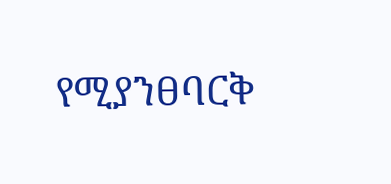የሚያንፀባርቅ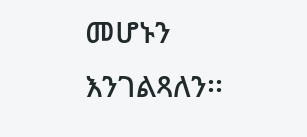መሆኑን እንገልጻለን፡፡